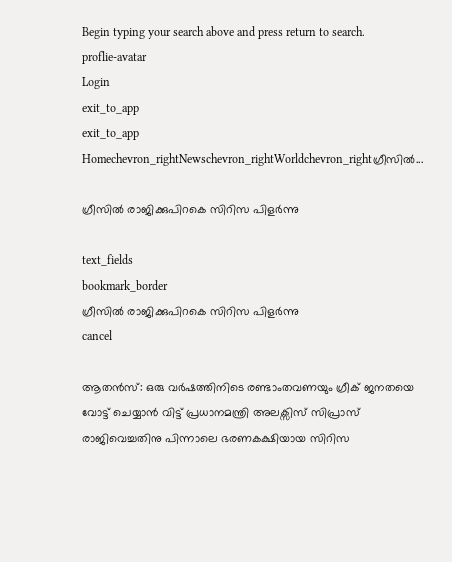Begin typing your search above and press return to search.
proflie-avatar
Login
exit_to_app
exit_to_app
Homechevron_rightNewschevron_rightWorldchevron_rightഗ്രീസില്‍...

ഗ്രീസില്‍ രാജിക്കുപിറകെ സിറിസ പിളര്‍ന്നു

text_fields
bookmark_border
ഗ്രീസില്‍ രാജിക്കുപിറകെ സിറിസ പിളര്‍ന്നു
cancel

ആതന്‍സ്: ഒരു വര്‍ഷത്തിനിടെ രണ്ടാംതവണയും ഗ്രീക് ജനതയെ വോട്ട് ചെയ്യാന്‍ വിട്ട് പ്രധാനമന്ത്രി അലക്സിസ് സിപ്രാസ് രാജിവെച്ചതിനു പിന്നാലെ ഭരണകക്ഷിയായ സിറിസ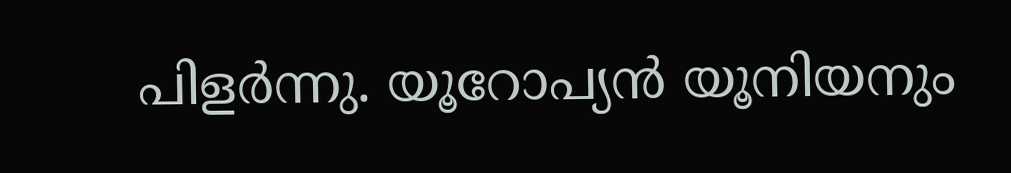പിളര്‍ന്നു. യൂറോപ്യന്‍ യൂനിയനും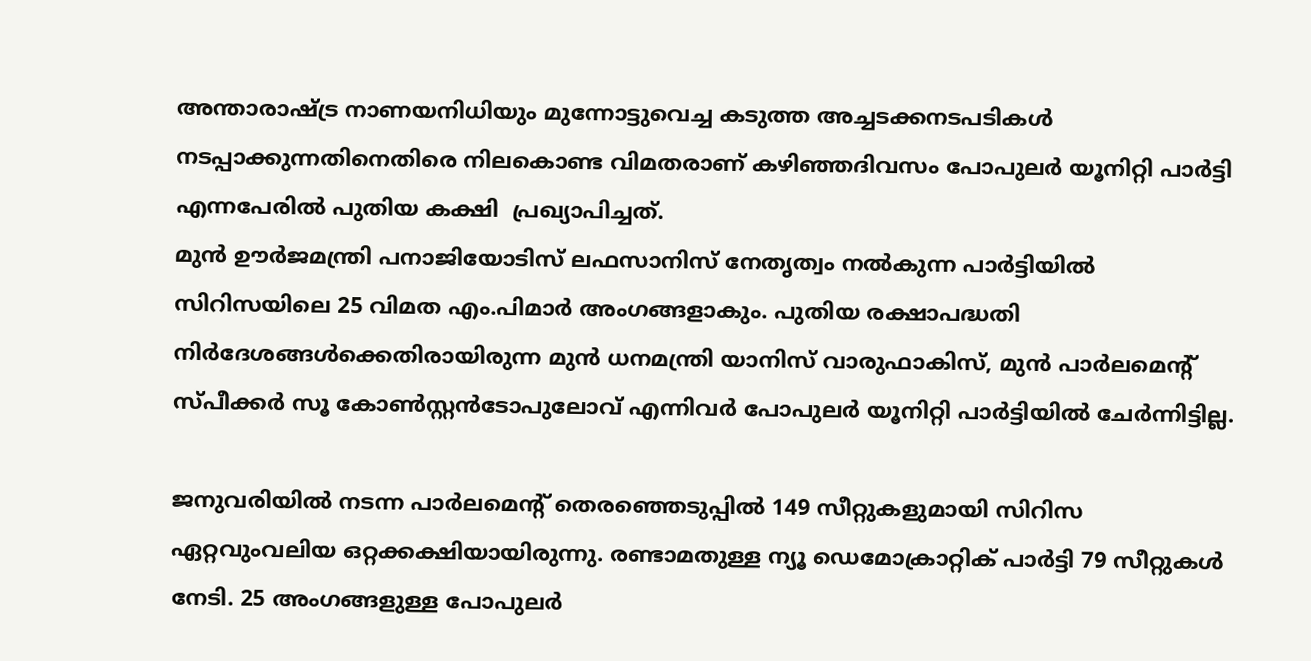അന്താരാഷ്ട്ര നാണയനിധിയും മുന്നോട്ടുവെച്ച കടുത്ത അച്ചടക്കനടപടികള്‍ നടപ്പാക്കുന്നതിനെതിരെ നിലകൊണ്ട വിമതരാണ് കഴിഞ്ഞദിവസം പോപുലര്‍ യൂനിറ്റി പാര്‍ട്ടി എന്നപേരില്‍ പുതിയ കക്ഷി  പ്രഖ്യാപിച്ചത്.
മുന്‍ ഊര്‍ജമന്ത്രി പനാജിയോടിസ് ലഫസാനിസ് നേതൃത്വം നല്‍കുന്ന പാര്‍ട്ടിയില്‍ സിറിസയിലെ 25 വിമത എം.പിമാര്‍ അംഗങ്ങളാകും. പുതിയ രക്ഷാപദ്ധതി നിര്‍ദേശങ്ങള്‍ക്കെതിരായിരുന്ന മുന്‍ ധനമന്ത്രി യാനിസ് വാരുഫാകിസ്, മുന്‍ പാര്‍ലമെന്‍റ് സ്പീക്കര്‍ സൂ കോണ്‍സ്റ്റന്‍ടോപുലോവ് എന്നിവര്‍ പോപുലര്‍ യൂനിറ്റി പാര്‍ട്ടിയില്‍ ചേര്‍ന്നിട്ടില്ല.

ജനുവരിയില്‍ നടന്ന പാര്‍ലമെന്‍റ് തെരഞ്ഞെടുപ്പില്‍ 149 സീറ്റുകളുമായി സിറിസ ഏറ്റവുംവലിയ ഒറ്റക്കക്ഷിയായിരുന്നു. രണ്ടാമതുള്ള ന്യൂ ഡെമോക്രാറ്റിക് പാര്‍ട്ടി 79 സീറ്റുകള്‍ നേടി. 25 അംഗങ്ങളുള്ള പോപുലര്‍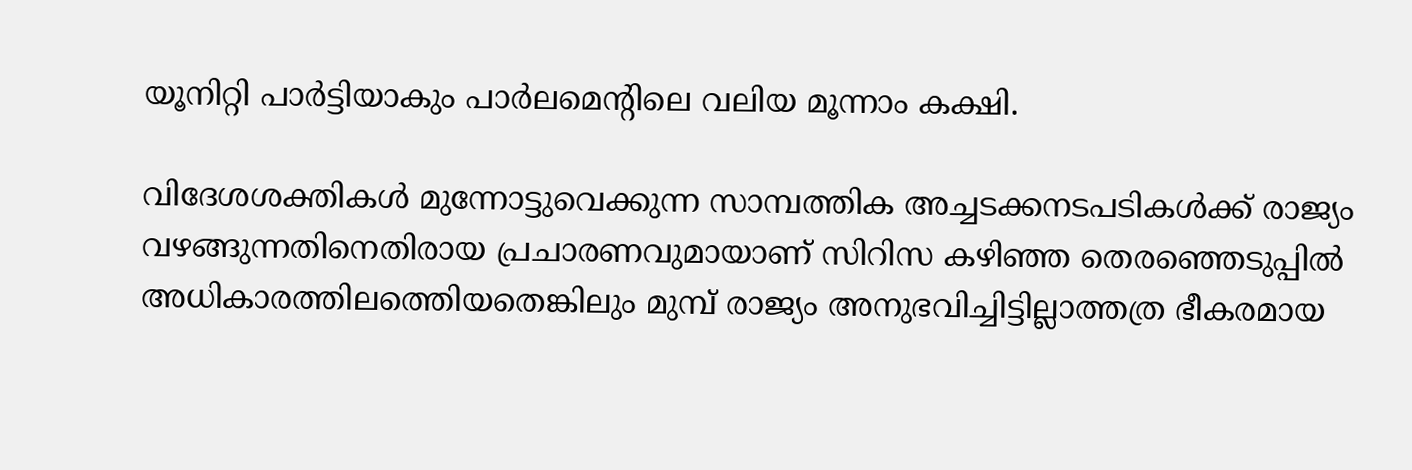യൂനിറ്റി പാര്‍ട്ടിയാകും പാര്‍ലമെന്‍റിലെ വലിയ മൂന്നാം കക്ഷി.

വിദേശശക്തികള്‍ മുന്നോട്ടുവെക്കുന്ന സാമ്പത്തിക അച്ചടക്കനടപടികള്‍ക്ക് രാജ്യം വഴങ്ങുന്നതിനെതിരായ പ്രചാരണവുമായാണ് സിറിസ കഴിഞ്ഞ തെരഞ്ഞെടുപ്പില്‍ അധികാരത്തിലത്തെിയതെങ്കിലും മുമ്പ് രാജ്യം അനുഭവിച്ചിട്ടില്ലാത്തത്ര ഭീകരമായ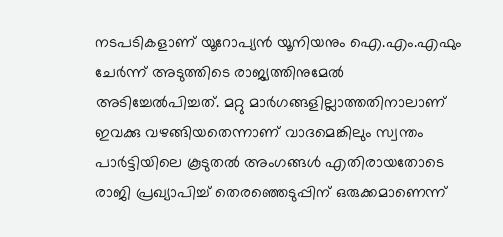നടപടികളാണ് യൂറോപ്യന്‍ യൂനിയനും ഐ.എം.എഫും ചേര്‍ന്ന് അടുത്തിടെ രാജ്യത്തിനുമേല്‍ അടിച്ചേല്‍പിച്ചത്. മറ്റു മാര്‍ഗങ്ങളില്ലാത്തതിനാലാണ് ഇവക്കു വഴങ്ങിയതെന്നാണ് വാദമെങ്കിലും സ്വന്തം പാര്‍ട്ടിയിലെ കൂടുതല്‍ അംഗങ്ങള്‍ എതിരായതോടെ രാജി പ്രഖ്യാപിച്ച് തെരഞ്ഞെടുപ്പിന് ഒരുക്കമാണെന്ന്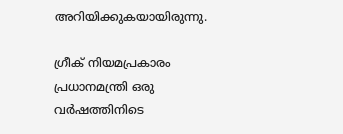അറിയിക്കുകയായിരുന്നു.

ഗ്രീക് നിയമപ്രകാരം പ്രധാനമന്ത്രി ഒരു വര്‍ഷത്തിനിടെ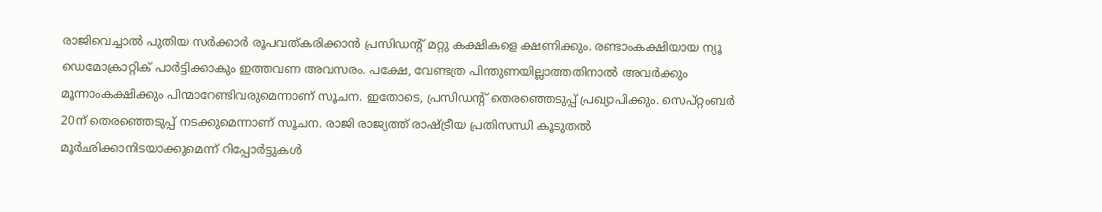രാജിവെച്ചാല്‍ പുതിയ സര്‍ക്കാര്‍ രൂപവത്കരിക്കാന്‍ പ്രസിഡന്‍റ് മറ്റു കക്ഷികളെ ക്ഷണിക്കും. രണ്ടാംകക്ഷിയായ ന്യൂ ഡെമോക്രാറ്റിക് പാര്‍ട്ടിക്കാകും ഇത്തവണ അവസരം. പക്ഷേ, വേണ്ടത്ര പിന്തുണയില്ലാത്തതിനാല്‍ അവര്‍ക്കും മൂന്നാംകക്ഷിക്കും പിന്മാറേണ്ടിവരുമെന്നാണ് സൂചന. ഇതോടെ, പ്രസിഡന്‍റ് തെരഞ്ഞെടുപ്പ് പ്രഖ്യാപിക്കും. സെപ്റ്റംബര്‍ 20ന് തെരഞ്ഞെടുപ്പ് നടക്കുമെന്നാണ് സൂചന. രാജി രാജ്യത്ത് രാഷ്ട്രീയ പ്രതിസന്ധി കൂടുതല്‍ മൂര്‍ഛിക്കാനിടയാക്കുമെന്ന് റിപ്പോര്‍ട്ടുകള്‍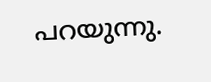പറയുന്നു.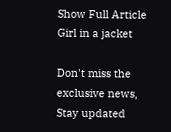Show Full Article
Girl in a jacket

Don't miss the exclusive news, Stay updated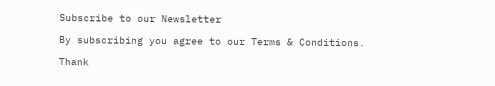Subscribe to our Newsletter

By subscribing you agree to our Terms & Conditions.

Thank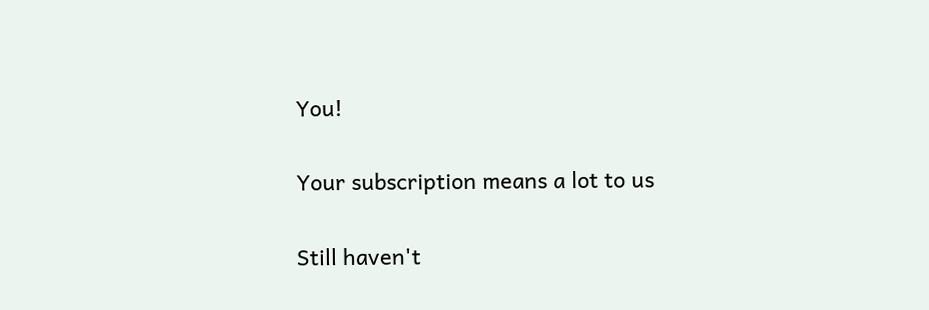You!

Your subscription means a lot to us

Still haven't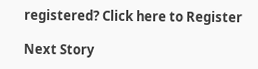registered? Click here to Register

Next Story